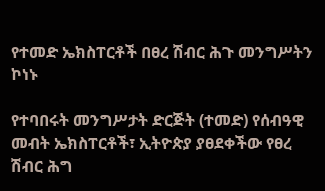የተመድ ኤክስፐርቶች በፀረ ሽብር ሕጉ መንግሥትን ኮነኑ

የተባበሩት መንግሥታት ድርጅት (ተመድ) የሰብዓዊ መብት ኤክስፐርቶች፣ ኢትዮጵያ ያፀደቀችው የፀረ ሽብር ሕግ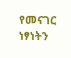የመናገር ነፃነትን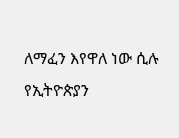ለማፈን እየዋለ ነው ሲሉ የኢትዮጵያን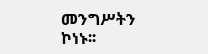መንግሥትን ኮነኑ፡፡